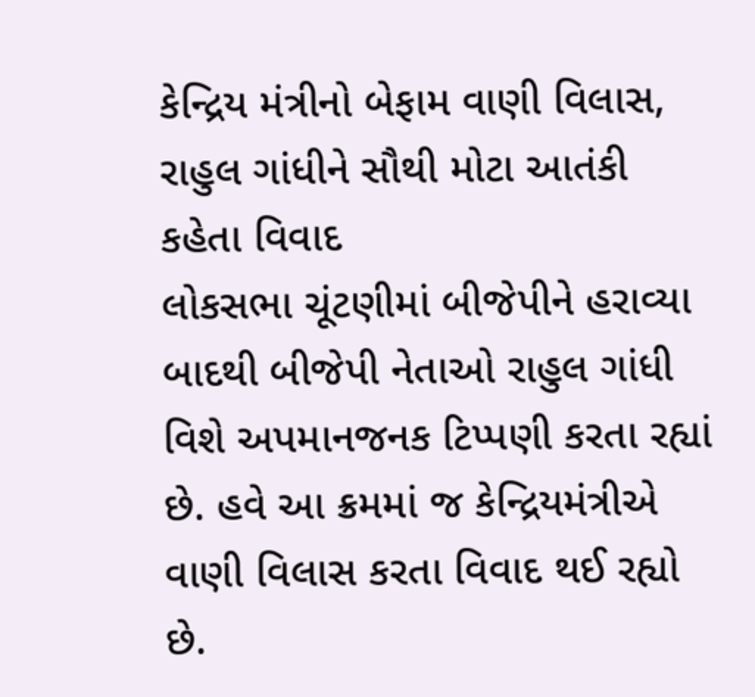કેન્દ્રિય મંત્રીનો બેફામ વાણી વિલાસ, રાહુલ ગાંધીને સૌથી મોટા આતંકી કહેતા વિવાદ
લોકસભા ચૂંટણીમાં બીજેપીને હરાવ્યા બાદથી બીજેપી નેતાઓ રાહુલ ગાંધી વિશે અપમાનજનક ટિપ્પણી કરતા રહ્યાં છે. હવે આ ક્રમમાં જ કેન્દ્રિયમંત્રીએ વાણી વિલાસ કરતા વિવાદ થઈ રહ્યો છે.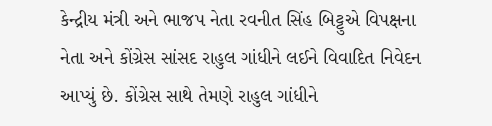કેન્દ્રીય મંત્રી અને ભાજપ નેતા રવનીત સિંહ બિટ્ટુએ વિપક્ષના નેતા અને કોંગ્રેસ સાંસદ રાહુલ ગાંધીને લઈને વિવાદિત નિવેદન આપ્યું છે. કોંગ્રેસ સાથે તેમણે રાહુલ ગાંધીને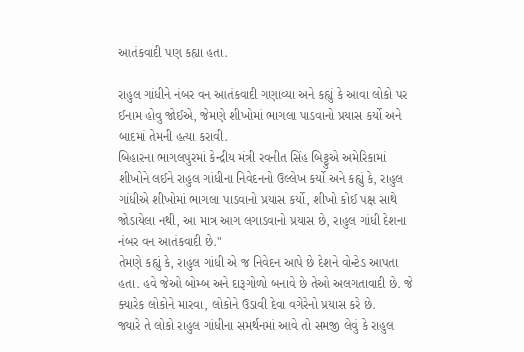આતંકવાદી પણ કહ્યા હતા.

રાહુલ ગાંધીને નંબર વન આતંકવાદી ગણાવ્યા અને કહ્યું કે આવા લોકો પર ઈનામ હોવુ જોઈએ, જેમણે શીખોમાં ભાગલા પાડવાનો પ્રયાસ કર્યો અને બાદમાં તેમની હત્યા કરાવી.
બિહારના ભાગલપુરમાં કેન્દ્રીય મંત્રી રવનીત સિંહ બિટ્ટુએ અમેરિકામાં શીખોને લઈને રાહુલ ગાંધીના નિવેદનનો ઉલ્લેખ કર્યો અને કહ્યું કે, રાહુલ ગાંધીએ શીખોમાં ભાગલા પાડવાનો પ્રયાસ કર્યો, શીખો કોઈ પક્ષ સાથે જોડાયેલા નથી, આ માત્ર આગ લગાડવાનો પ્રયાસ છે, રાહુલ ગાંધી દેશના નંબર વન આતંકવાદી છે."
તેમણે કહ્યું કે, રાહુલ ગાંધી એ જ નિવેદન આપે છે દેશને વોન્ટેડ આપતા હતા. હવે જેઓ બોમ્બ અને દારૂગોળો બનાવે છે તેઓ અલગતાવાદી છે. જે ક્યારેક લોકોને મારવા, લોકોને ઉડાવી દેવા વગેરેનો પ્રયાસ કરે છે.
જ્યારે તે લોકો રાહુલ ગાંધીના સમર્થનમાં આવે તો સમજી લેવું કે રાહુલ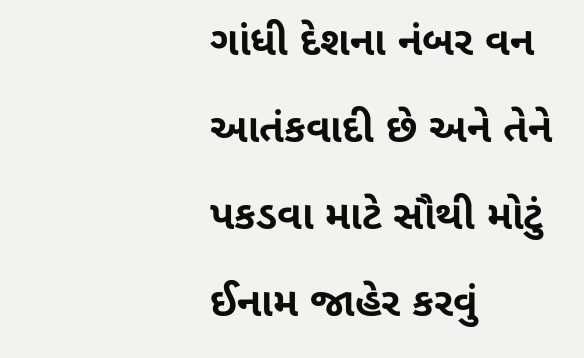ગાંધી દેશના નંબર વન આતંકવાદી છે અને તેને પકડવા માટે સૌથી મોટું ઈનામ જાહેર કરવું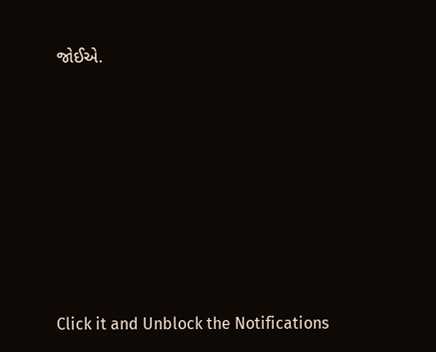જોઈએ.












Click it and Unblock the Notifications